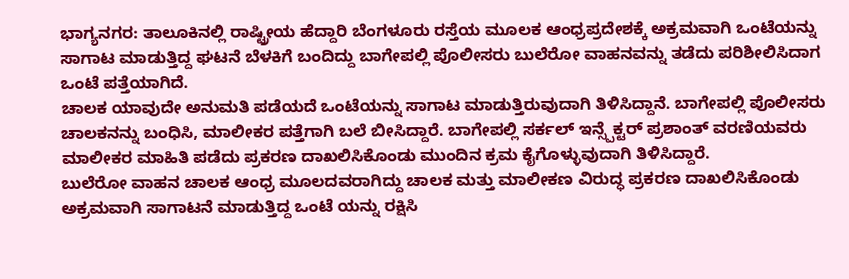ಭಾಗ್ಯನಗರ: ತಾಲೂಕಿನಲ್ಲಿ ರಾಷ್ಟ್ರೀಯ ಹೆದ್ದಾರಿ ಬೆಂಗಳೂರು ರಸ್ತೆಯ ಮೂಲಕ ಆಂಧ್ರಪ್ರದೇಶಕ್ಕೆ ಅಕ್ರಮವಾಗಿ ಒಂಟೆಯನ್ನು ಸಾಗಾಟ ಮಾಡುತ್ತಿದ್ದ ಘಟನೆ ಬೆಳಕಿಗೆ ಬಂದಿದ್ದು ಬಾಗೇಪಲ್ಲಿ ಪೊಲೀಸರು ಬುಲೆರೋ ವಾಹನವನ್ನು ತಡೆದು ಪರಿಶೀಲಿಸಿದಾಗ ಒಂಟೆ ಪತ್ತೆಯಾಗಿದೆ.
ಚಾಲಕ ಯಾವುದೇ ಅನುಮತಿ ಪಡೆಯದೆ ಒಂಟೆಯನ್ನು ಸಾಗಾಟ ಮಾಡುತ್ತಿರುವುದಾಗಿ ತಿಳಿಸಿದ್ದಾನೆ. ಬಾಗೇಪಲ್ಲಿ ಪೊಲೀಸರು ಚಾಲಕನನ್ನು ಬಂಧಿಸಿ, ಮಾಲೀಕರ ಪತ್ತೆಗಾಗಿ ಬಲೆ ಬೀಸಿದ್ದಾರೆ. ಬಾಗೇಪಲ್ಲಿ ಸರ್ಕಲ್ ಇನ್ಸ್ಪೆಕ್ಟರ್ ಪ್ರಶಾಂತ್ ವರಣಿಯವರು ಮಾಲೀಕರ ಮಾಹಿತಿ ಪಡೆದು ಪ್ರಕರಣ ದಾಖಲಿಸಿಕೊಂಡು ಮುಂದಿನ ಕ್ರಮ ಕೈಗೊಳ್ಳುವುದಾಗಿ ತಿಳಿಸಿದ್ದಾರೆ.
ಬುಲೆರೋ ವಾಹನ ಚಾಲಕ ಆಂಧ್ರ ಮೂಲದವರಾಗಿದ್ದು ಚಾಲಕ ಮತ್ತು ಮಾಲೀಕಣ ವಿರುದ್ಧ ಪ್ರಕರಣ ದಾಖಲಿಸಿಕೊಂಡು ಅಕ್ರಮವಾಗಿ ಸಾಗಾಟನೆ ಮಾಡುತ್ತಿದ್ದ ಒಂಟೆ ಯನ್ನು ರಕ್ಷಿಸಿ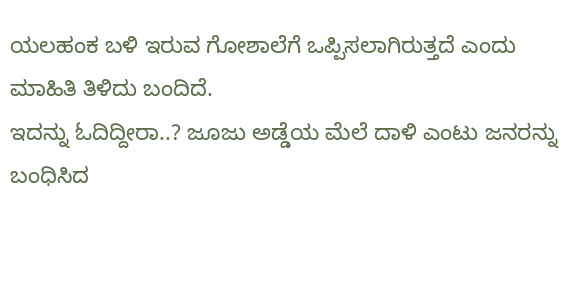ಯಲಹಂಕ ಬಳಿ ಇರುವ ಗೋಶಾಲೆಗೆ ಒಪ್ಪಿಸಲಾಗಿರುತ್ತದೆ ಎಂದು ಮಾಹಿತಿ ತಿಳಿದು ಬಂದಿದೆ.
ಇದನ್ನು ಓದಿದ್ದೀರಾ..? ಜೂಜು ಅಡ್ಡೆಯ ಮೆಲೆ ದಾಳಿ ಎಂಟು ಜನರನ್ನು ಬಂಧಿಸಿದ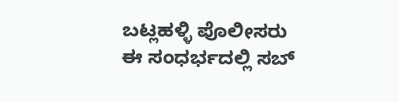ಬಟ್ಲಹಳ್ಳಿ ಪೊಲೀಸರು
ಈ ಸಂಧರ್ಭದಲ್ಲಿ ಸಬ್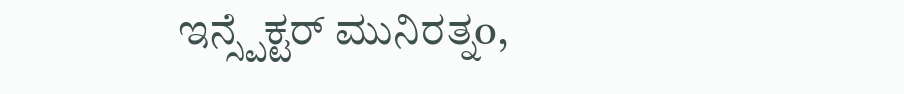ಇನ್ಸ್ಪೆಕ್ಟರ್ ಮುನಿರತ್ನo,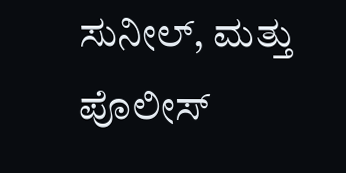ಸುನೀಲ್, ಮತ್ತು ಪೊಲೀಸ್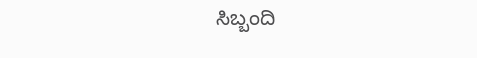ಸಿಬ್ಬಂದಿ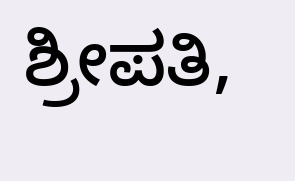ಶ್ರೀಪತಿ,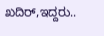ಖದಿರ್,ಇದ್ದರು..